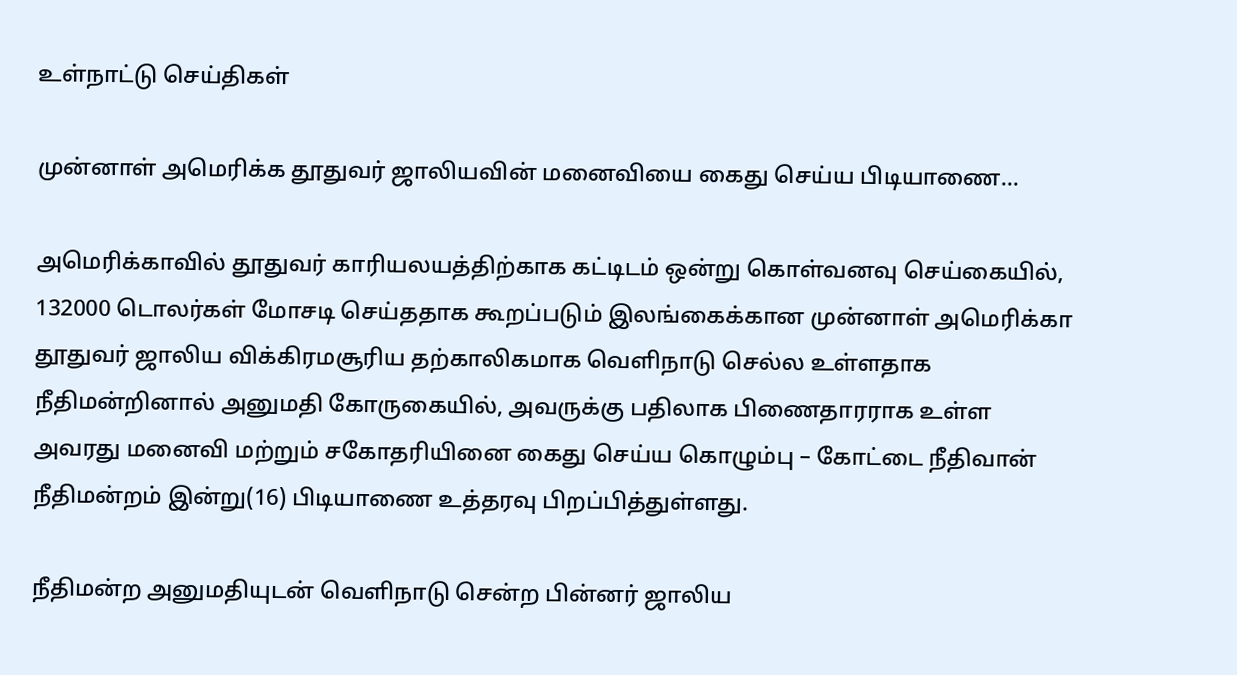உள்நாட்டு செய்திகள்

முன்னாள் அமெரிக்க தூதுவர் ஜாலியவின் மனைவியை கைது செய்ய பிடியாணை…

அமெரிக்காவில் தூதுவர் காரியலயத்திற்காக கட்டிடம் ஒன்று கொள்வனவு செய்கையில், 132000 டொலர்கள் மோசடி செய்ததாக கூறப்படும் இலங்கைக்கான முன்னாள் அமெரிக்கா தூதுவர் ஜாலிய விக்கிரமசூரிய தற்காலிகமாக வெளிநாடு செல்ல உள்ளதாக நீதிமன்றினால் அனுமதி கோருகையில், அவருக்கு பதிலாக பிணைதாரராக உள்ள அவரது மனைவி மற்றும் சகோதரியினை கைது செய்ய கொழும்பு – கோட்டை நீதிவான் நீதிமன்றம் இன்று(16) பிடியாணை உத்தரவு பிறப்பித்துள்ளது.

நீதிமன்ற அனுமதியுடன் வெளிநாடு சென்ற பின்னர் ஜாலிய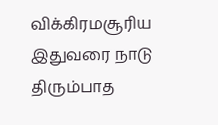விக்கிரமசூரிய இதுவரை நாடு திரும்பாத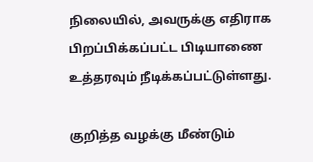நிலையில், அவருக்கு எதிராக பிறப்பிக்கப்பட்ட பிடியாணை உத்தரவும் நீடிக்கப்பட்டுள்ளது.

குறித்த வழக்கு மீண்டும்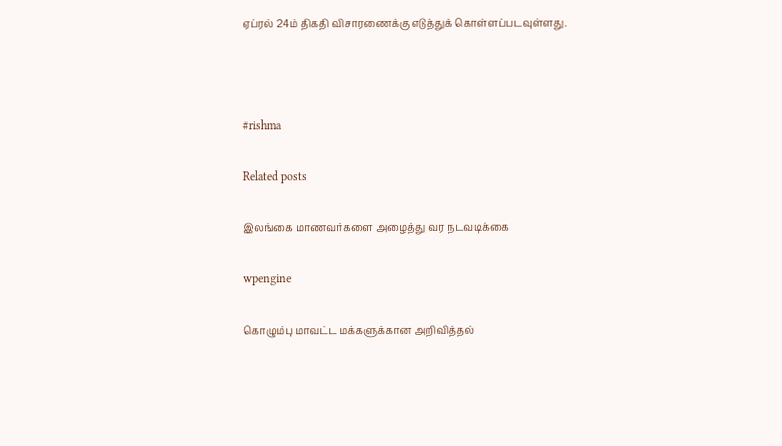ஏப்ரல் 24ம் திகதி விசாரணைக்கு எடுத்துக் கொள்ளப்படவுள்ளது.



#rishma

Related posts

இலங்கை மாணவர்களை அழைத்து வர நடவடிக்கை

wpengine

கொழும்பு மாவட்ட மக்களுக்கான அறிவித்தல்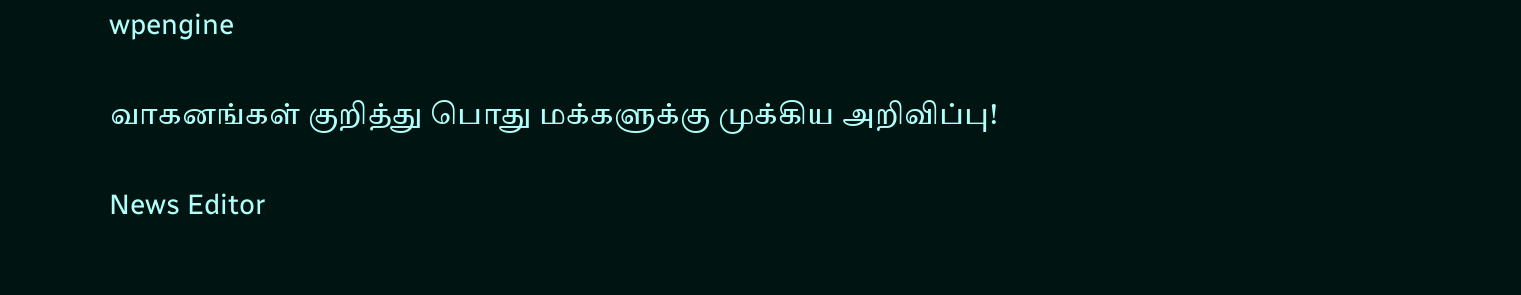wpengine

வாகனங்கள் குறித்து பொது மக்களுக்கு முக்கிய அறிவிப்பு!

News Editor